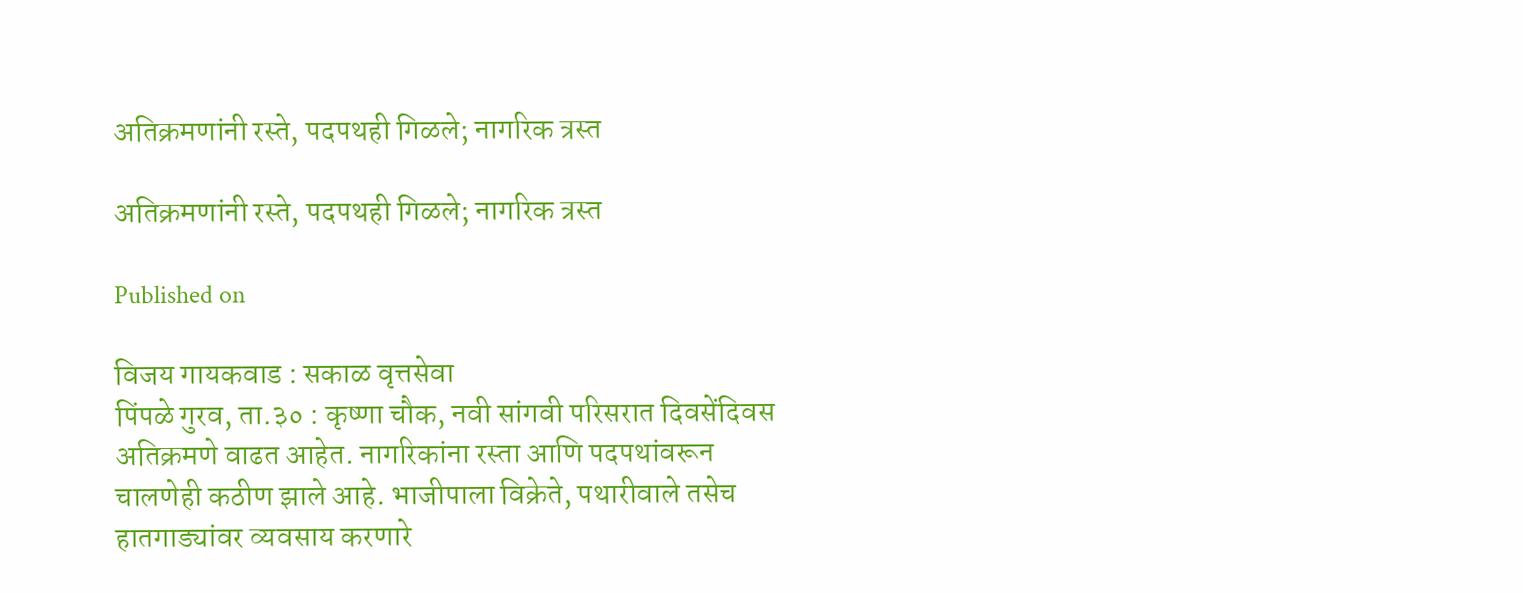अतिक्रमणांनी रस्ते, पदपथही गिळले; नागरिक त्रस्त

अतिक्रमणांनी रस्ते, पदपथही गिळले; नागरिक त्रस्त

Published on

विजय गायकवाड : सकाळ वृत्तसेवा
पिंपळे गुरव, ता.३० : कृष्णा चौक, नवी सांगवी परिसरात दिवसेंदिवस अतिक्रमणे वाढत आहेत. नागरिकांना रस्ता आणि पदपथांवरून चालणेही कठीण झाले आहे. भाजीपाला विक्रेते, पथारीवाले तसेच हातगाड्यांवर व्यवसाय करणारे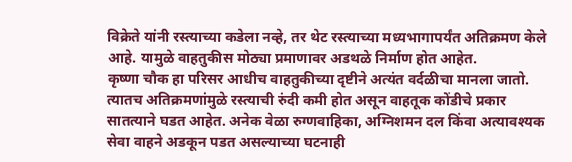विक्रेते यांनी रस्त्याच्या कडेला नव्हे, तर थेट रस्त्याच्या मध्यभागापर्यंत अतिक्रमण केले आहे. यामुळे वाहतुकीस मोठ्या प्रमाणावर अडथळे निर्माण होत आहेत.
कृष्णा चौक हा परिसर आधीच वाहतुकीच्या दृष्टीने अत्यंत वर्दळीचा मानला जातो. त्यातच अतिक्रमणांमुळे रस्त्याची रुंदी कमी होत असून वाहतूक कोंडीचे प्रकार सातत्याने घडत आहेत. अनेक वेळा रुग्णवाहिका, अग्निशमन दल किंवा अत्यावश्यक सेवा वाहने अडकून पडत असल्याच्या घटनाही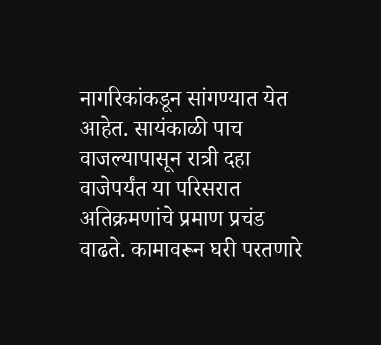नागरिकांकडून सांगण्यात येत आहेत. सायंकाळी पाच वाजल्यापासून रात्री दहा वाजेपर्यंत या परिसरात अतिक्रमणांचे प्रमाण प्रचंड वाढते. कामावरून घरी परतणारे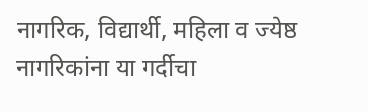नागरिक, विद्यार्थी, महिला व ज्येष्ठ नागरिकांना या गर्दीचा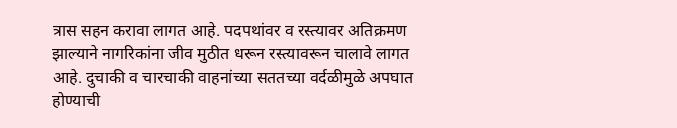त्रास सहन करावा लागत आहे. पदपथांवर व रस्त्यावर अतिक्रमण झाल्याने नागरिकांना जीव मुठीत धरून रस्त्यावरून चालावे लागत आहे. दुचाकी व चारचाकी वाहनांच्या सततच्या वर्दळीमुळे अपघात होण्याची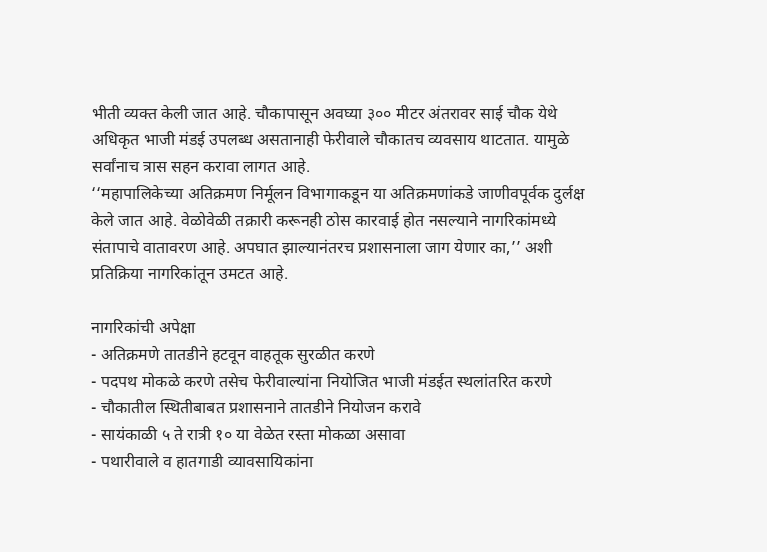भीती व्यक्त केली जात आहे. चौकापासून अवघ्या ३०० मीटर अंतरावर साई चौक येथे अधिकृत भाजी मंडई उपलब्ध असतानाही फेरीवाले चौकातच व्यवसाय थाटतात. यामुळे सर्वांनाच त्रास सहन करावा लागत आहे.
‘‘महापालिकेच्या अतिक्रमण निर्मूलन विभागाकडून या अतिक्रमणांकडे जाणीवपूर्वक दुर्लक्ष केले जात आहे. वेळोवेळी तक्रारी करूनही ठोस कारवाई होत नसल्याने नागरिकांमध्ये संतापाचे वातावरण आहे. अपघात झाल्यानंतरच प्रशासनाला जाग येणार का,’’ अशी प्रतिक्रिया नागरिकांतून उमटत आहे.

नागरिकांची अपेक्षा
- अतिक्रमणे तातडीने हटवून वाहतूक सुरळीत करणे
- पदपथ मोकळे करणे तसेच फेरीवाल्यांना नियोजित भाजी मंडईत स्थलांतरित करणे
- चौकातील स्थितीबाबत प्रशासनाने तातडीने नियोजन करावे
- सायंकाळी ५ ते रात्री १० या वेळेत रस्ता मोकळा असावा
- पथारीवाले व हातगाडी व्यावसायिकांना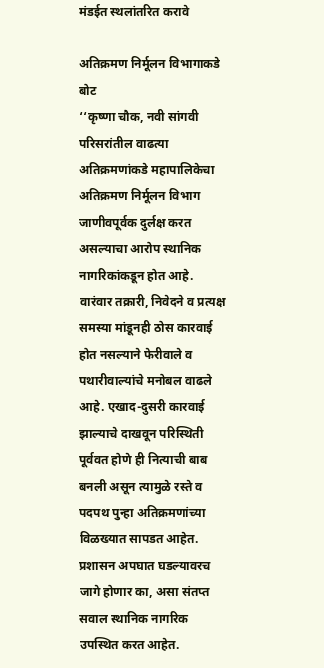मंडईत स्थलांतरित करावे

अतिक्रमण निर्मूलन विभागाकडे बोट
‘‘कृष्णा चौक, नवी सांगवी परिसरांतील वाढत्या अतिक्रमणांकडे महापालिकेचा अतिक्रमण निर्मूलन विभाग जाणीवपूर्वक दुर्लक्ष करत असल्याचा आरोप स्थानिक नागरिकांकडून होत आहे. वारंवार तक्रारी, निवेदने व प्रत्यक्ष समस्या मांडूनही ठोस कारवाई होत नसल्याने फेरीवाले व पथारीवाल्यांचे मनोबल वाढले आहे. एखाद-दुसरी कारवाई झाल्याचे दाखवून परिस्थिती पूर्ववत होणे ही नित्याची बाब बनली असून त्यामुळे रस्ते व पदपथ पुन्हा अतिक्रमणांच्या विळख्यात सापडत आहेत. प्रशासन अपघात घडल्यावरच जागे होणार का, असा संतप्त सवाल स्थानिक नागरिक उपस्थित करत आहेत.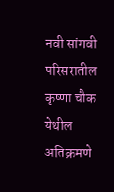नवी सांगवी परिसरातील कृष्णा चौक येथील अतिक्रमणे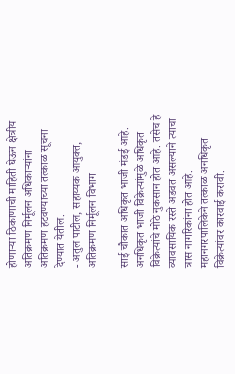होणाऱ्या ठिकाणाची माहिती घेऊन क्षेत्रीय अतिक्रमण निर्मूलन अधिकाऱ्यांना अतिक्रमण हटवण्याच्या तत्काळ सूचना देण्यात येतील.
- अतुल पाटील, सहाय्यक आयुक्त, अतिक्रमण निर्मूलन विभाग

साई चौकात अधिकृत भाजी मंडई आहे. अनधिकृत भाजी विक्रेत्यांमुळे अधिकृत विक्रेत्यांचे मोठे नुकसान होत आहे. तसेच हे व्यावसायिक रस्ते अडवत असल्याने त्याचा त्रास नागरिकांना होत आहे. महानगरपालिकेने तत्काळ अनधिकृत विक्रेत्यांवर कारवाई करावी.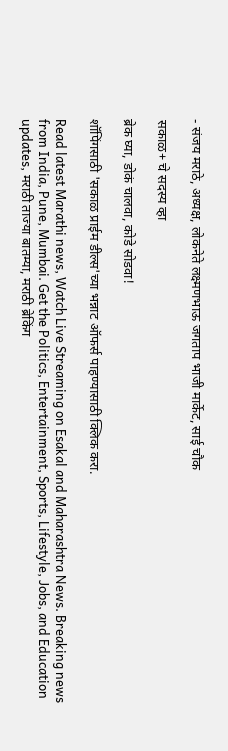- संजय मराठे, अध्यक्ष, लोकनेते लक्ष्मणभाऊ जगताप भाजी मार्केट, साई चौक

सकाळ+ चे सदस्य व्हा

ब्रेक घ्या, डोकं चालवा, कोडे सोडवा!

शॉपिंगसाठी 'सकाळ प्राईम डील्स'च्या भन्नाट ऑफर्स पाहण्यासाठी क्लिक करा.

Read latest Marathi news, Watch Live Streaming on Esakal and Maharashtra News. Breaking news from India, Pune, Mumbai. Get the Politics, Entertainment, Sports, Lifestyle, Jobs, and Education updates, मराठी ताज्या बातम्या, मराठी ब्रेकिंग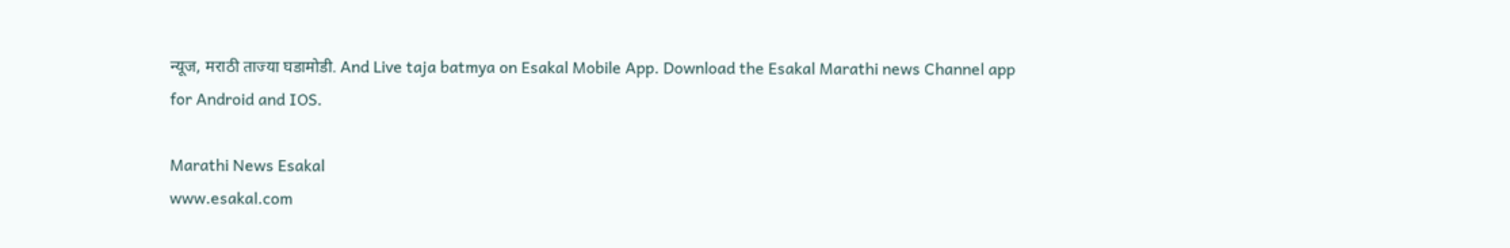न्यूज, मराठी ताज्या घडामोडी. And Live taja batmya on Esakal Mobile App. Download the Esakal Marathi news Channel app for Android and IOS.

Marathi News Esakal
www.esakal.com